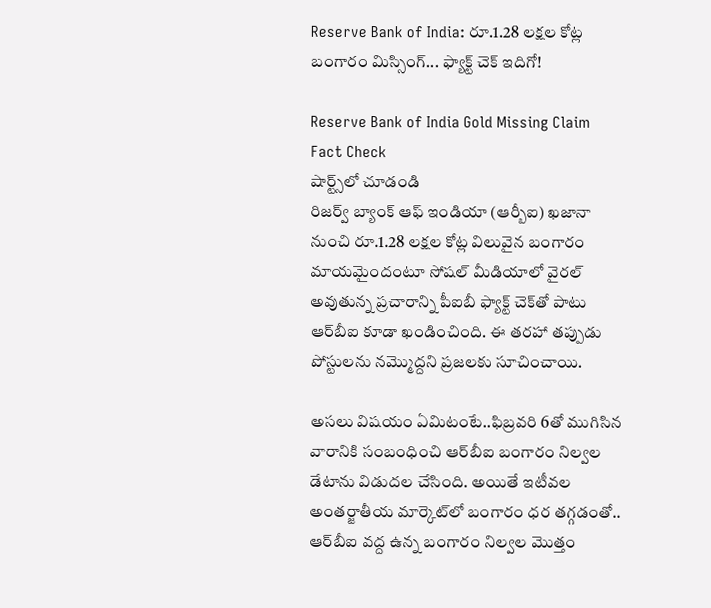Reserve Bank of India: రూ.1.28 లక్షల కోట్ల బంగారం మిస్సింగ్... ఫ్యాక్ట్ చెక్ ఇదిగో!

Reserve Bank of India Gold Missing Claim Fact Check
షార్ట్స్‌లో చూడండి
రిజర్వ్ బ్యాంక్ ఆఫ్ ఇండియా (ఆర్బీఐ) ఖజానా నుంచి రూ.1.28 లక్షల కోట్ల విలువైన బంగారం మాయమైందంటూ సోషల్ మీడియాలో వైరల్ అవుతున్న ప్రచారాన్ని పీఐబీ ఫ్యాక్ట్ చెక్‌తో పాటు ఆర్‌బీఐ కూడా ఖండించింది. ఈ తరహా తప్పుడు పోస్టులను నమ్మొద్దని ప్రజలకు సూచించాయి.

అసలు విషయం ఏమిటంటే..ఫిబ్రవరి 6తో ముగిసిన వారానికి సంబంధించి ఆర్‌బీఐ బంగారం నిల్వల డేటాను విడుదల చేసింది. అయితే ఇటీవల అంతర్జాతీయ మార్కెట్‌లో బంగారం ధర తగ్గడంతో.. ఆర్‌బీఐ వద్ద ఉన్న బంగారం నిల్వల మొత్తం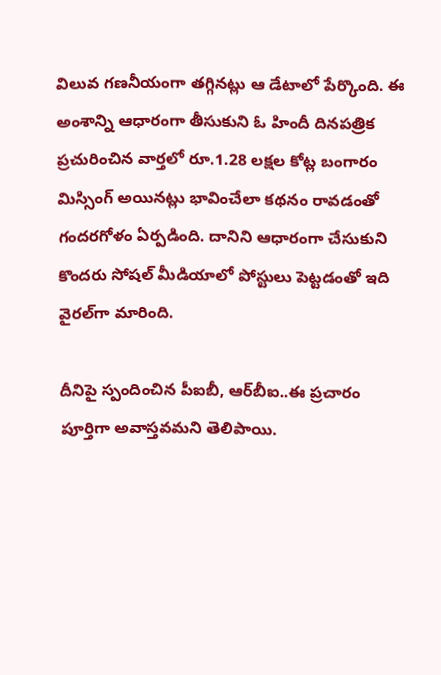విలువ గణనీయంగా తగ్గినట్లు ఆ డేటాలో పేర్కొంది. ఈ అంశాన్ని ఆధారంగా తీసుకుని ఓ హిందీ దినపత్రిక ప్రచురించిన వార్తలో రూ.1.28 లక్షల కోట్ల బంగారం మిస్సింగ్ అయినట్లు భావించేలా కథనం రావడంతో గందరగోళం ఏర్పడింది. దానిని ఆధారంగా చేసుకుని కొందరు సోషల్ మీడియాలో పోస్టులు పెట్టడంతో ఇది వైరల్‌గా మారింది.

దీనిపై స్పందించిన పీఐబీ, ఆర్‌బీఐ..ఈ ప్రచారం పూర్తిగా అవాస్తవమని తెలిపాయి.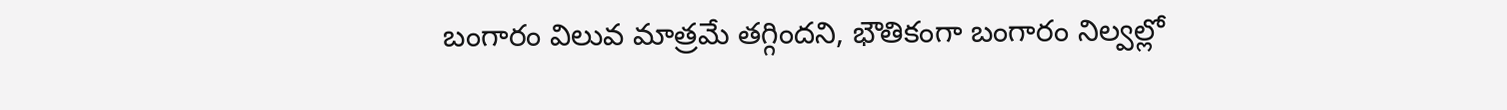బంగారం విలువ మాత్రమే తగ్గిందని, భౌతికంగా బంగారం నిల్వల్లో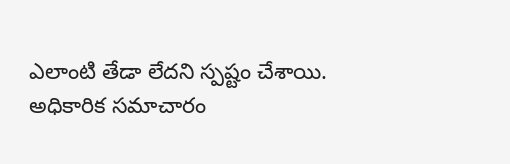ఎలాంటి తేడా లేదని స్పష్టం చేశాయి. అధికారిక సమాచారం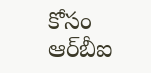కోసం ఆర్‌బీఐ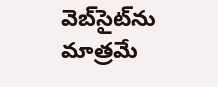వెబ్‌సైట్‌ను మాత్రమే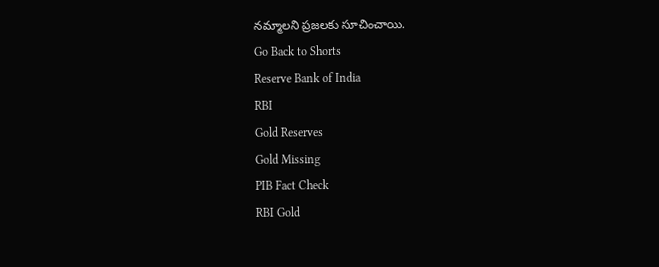నమ్మాలని ప్రజలకు సూచించాయి.
Go Back to Shorts
Reserve Bank of India
RBI
Gold Reserves
Gold Missing
PIB Fact Check
RBI Gold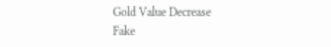Gold Value Decrease
Fake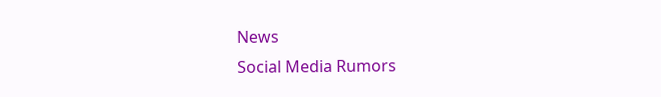News
Social Media Rumors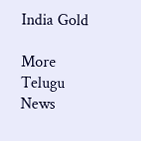India Gold

More Telugu News